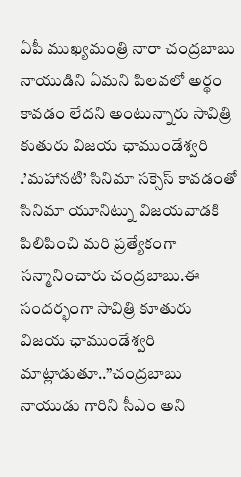ఏపీ ముఖ్యమంత్రి నారా చంద్రబాబు నాయుడిని ఏమని పిలవలో అర్థం కావడం లేదని అంటున్నారు సావిత్రి కుతురు విజయ ఛాముండేశ్వరి .’మహానటి’ సినిమా సక్సెస్ కావడంతో సినిమా యూనిట్ను విజయవాడకి పిలిపించి మరి ప్రత్యేకంగా సన్మానించారు చంద్రబాబు.ఈ సందర్భంగా సావిత్రి కూతురు విజయ ఛాముండేశ్వరి మాట్లాడుతూ..”చంద్రబాబు నాయుడు గారిని సీఎం అని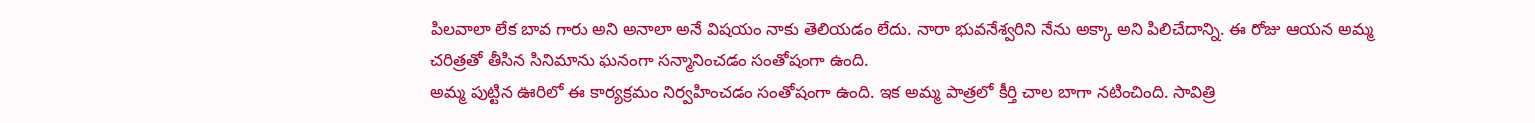పిలవాలా లేక బావ గారు అని అనాలా అనే విషయం నాకు తెలియడం లేదు. నారా భువనేశ్వరిని నేను అక్కా అని పిలిచేదాన్ని. ఈ రోజు ఆయన అమ్మ చరిత్రతో తీసిన సినిమాను ఘనంగా సన్మానించడం సంతోషంగా ఉంది.
అమ్మ పుట్టిన ఊరిలో ఈ కార్యక్రమం నిర్వహించడం సంతోషంగా ఉంది. ఇక అమ్మ పాత్రలో కీర్తి చాల బాగా నటించింది. సావిత్రి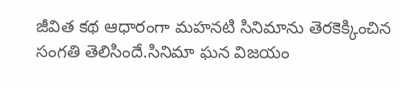జీవిత కథ ఆధారంగా మహనటి సినిమాను తెరకెక్కించిన సంగతి తెలిసిందే.సినిమా ఘన విజయం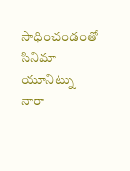సాధించండంతో సినిమా యూనిట్ను నారా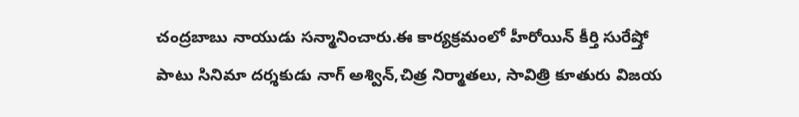చంద్రబాబు నాయుడు సన్మానించారు.ఈ కార్యక్రమంలో హీరోయిన్ కీర్తి సురేష్తో పాటు సినిమా దర్శకుడు నాగ్ అశ్విన్,చిత్ర నిర్మాతలు, సావిత్రి కూతురు విజయ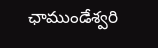ఛాముండేశ్వరి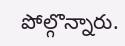పోల్గొన్నారు.